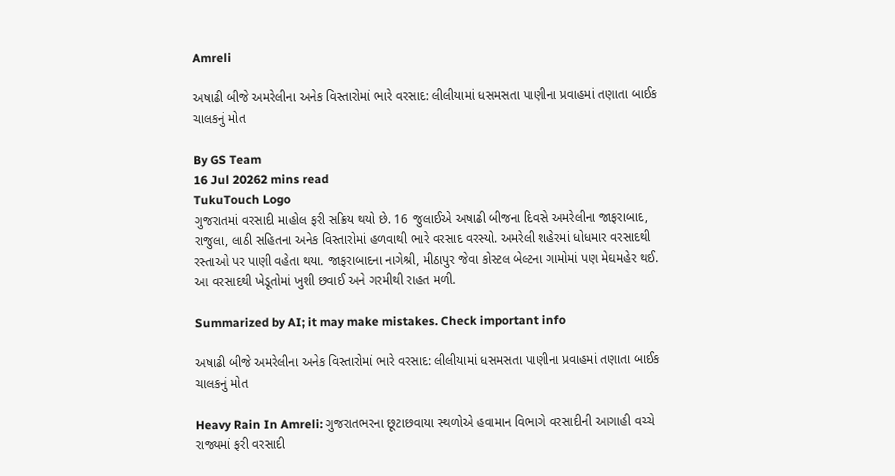Amreli

અષાઢી બીજે અમરેલીના અનેક વિસ્તારોમાં ભારે વરસાદ: લીલીયામાં ધસમસતા પાણીના પ્રવાહમાં તણાતા બાઈક ચાલકનું મોત

By GS Team
16 Jul 20262 mins read
TukuTouch Logo
ગુજરાતમાં વરસાદી માહોલ ફરી સક્રિય થયો છે. 16 જુલાઈએ અષાઢી બીજના દિવસે અમરેલીના જાફરાબાદ, રાજુલા, લાઠી સહિતના અનેક વિસ્તારોમાં હળવાથી ભારે વરસાદ વરસ્યો. અમરેલી શહેરમાં ધોધમાર વરસાદથી રસ્તાઓ પર પાણી વહેતા થયા. જાફરાબાદના નાગેશ્રી, મીઠાપુર જેવા કોસ્ટલ બેલ્ટના ગામોમાં પણ મેઘમહેર થઈ. આ વરસાદથી ખેડૂતોમાં ખુશી છવાઈ અને ગરમીથી રાહત મળી.

Summarized by AI; it may make mistakes. Check important info

અષાઢી બીજે અમરેલીના અનેક વિસ્તારોમાં ભારે વરસાદ: લીલીયામાં ધસમસતા પાણીના પ્રવાહમાં તણાતા બાઈક ચાલકનું મોત

Heavy Rain In Amreli: ગુજરાતભરના છૂટાછવાયા સ્થળોએ હવામાન વિભાગે વરસાદીની આગાહી વચ્ચે રાજ્યમાં ફરી વરસાદી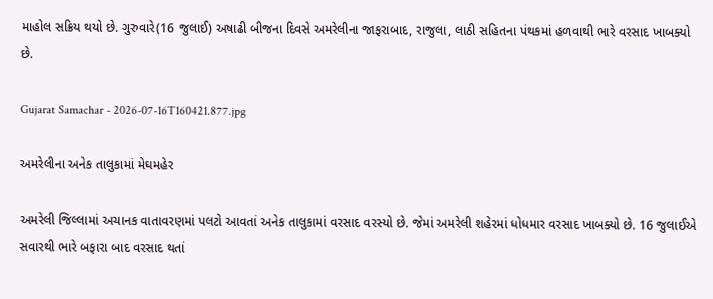માહોલ સક્રિય થયો છે. ગુરુવારે(16 જુલાઈ) અષાઢી બીજના દિવસે અમરેલીના જાફરાબાદ, રાજુલા, લાઠી સહિતના પંથકમાં હળવાથી ભારે વરસાદ ખાબક્યો છે.

Gujarat Samachar - 2026-07-16T160421.877.jpg

અમરેલીના અનેક તાલુકામાં મેઘમહેર

અમરેલી જિલ્લામાં અચાનક વાતાવરણમાં પલટો આવતાં અનેક તાલુકામાં વરસાદ વરસ્યો છે. જેમાં અમરેલી શહેરમાં ધોધમાર વરસાદ ખાબક્યો છે. 16 જુલાઈએ સવારથી ભારે બફારા બાદ વરસાદ થતાં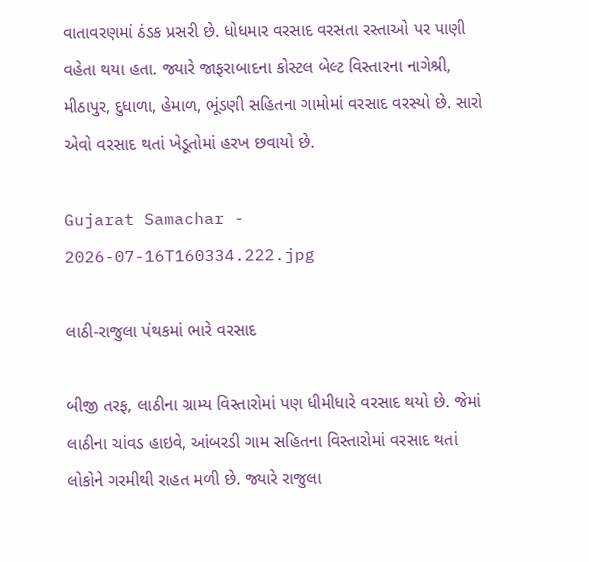વાતાવરણમાં ઠંડક પ્રસરી છે. ધોધમાર વરસાદ વરસતા રસ્તાઓ પર પાણી વહેતા થયા હતા. જ્યારે જાફરાબાદના કોસ્ટલ બેલ્ટ વિસ્તારના નાગેશ્રી, મીઠાપુર, દુધાળા, હેમાળ, ભૂંડણી સહિતના ગામોમાં વરસાદ વરસ્યો છે. સારો એવો વરસાદ થતાં ખેડૂતોમાં હરખ છવાયો છે.

Gujarat Samachar - 2026-07-16T160334.222.jpg

લાઠી-રાજુલા પંથકમાં ભારે વરસાદ

બીજી તરફ, લાઠીના ગ્રામ્ય વિસ્તારોમાં પણ ધીમીધારે વરસાદ થયો છે. જેમાં લાઠીના ચાંવડ હાઇવે, આંબરડી ગામ સહિતના વિસ્તારોમાં વરસાદ થતાં લોકોને ગરમીથી રાહત મળી છે. જ્યારે રાજુલા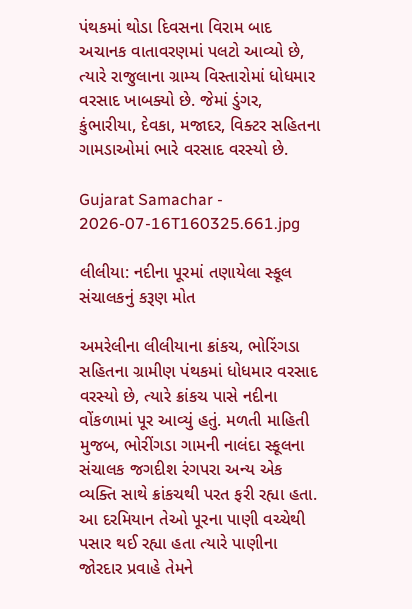પંથકમાં થોડા દિવસના વિરામ બાદ અચાનક વાતાવરણમાં પલટો આવ્યો છે, ત્યારે રાજુલાના ગ્રામ્ય વિસ્તારોમાં ધોધમાર વરસાદ ખાબક્યો છે. જેમાં ડુંગર, કુંભારીયા, દેવકા, મજાદર, વિક્ટર સહિતના ગામડાઓમાં ભારે વરસાદ વરસ્યો છે.

Gujarat Samachar - 2026-07-16T160325.661.jpg

લીલીયા: નદીના પૂરમાં તણાયેલા સ્કૂલ સંચાલકનું કરૂણ મોત

અમરેલીના લીલીયાના ક્રાંકચ, ભોરિંગડા સહિતના ગ્રામીણ પંથકમાં ધોધમાર વરસાદ વરસ્યો છે, ત્યારે ક્રાંકચ પાસે નદીના વોંકળામાં પૂર આવ્યું હતું. મળતી માહિતી મુજબ, ભોરીંગડા ગામની નાલંદા સ્કૂલના સંચાલક જગદીશ રંગપરા અન્ય એક વ્યક્તિ સાથે ક્રાંકચથી પરત ફરી રહ્યા હતા. આ દરમિયાન તેઓ પૂરના પાણી વચ્ચેથી પસાર થઈ રહ્યા હતા ત્યારે પાણીના જોરદાર પ્રવાહે તેમને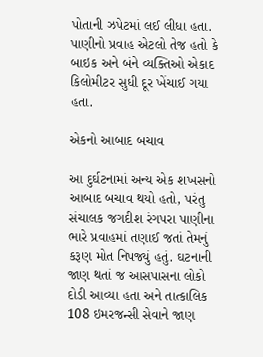પોતાની ઝપેટમાં લઈ લીધા હતા. પાણીનો પ્રવાહ એટલો તેજ હતો કે બાઇક અને બંને વ્યક્તિઓ એકાદ કિલોમીટર સુધી દૂર ખેંચાઈ ગયા હતા.

એકનો આબાદ બચાવ

આ દુર્ઘટનામાં અન્ય એક શખસનો આબાદ બચાવ થયો હતો, પરંતુ સંચાલક જગદીશ રંગપરા પાણીના ભારે પ્રવાહમાં તણાઈ જતાં તેમનું કરૂણ મોત નિપજ્યું હતું. ઘટનાની જાણ થતાં જ આસપાસના લોકો દોડી આવ્યા હતા અને તાત્કાલિક 108 ઇમરજન્સી સેવાને જાણ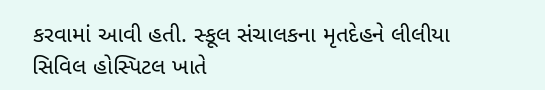કરવામાં આવી હતી. સ્કૂલ સંચાલકના મૃતદેહને લીલીયા સિવિલ હોસ્પિટલ ખાતે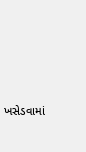ખસેડવામાં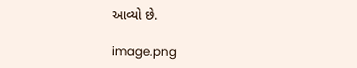આવ્યો છે.

image.png